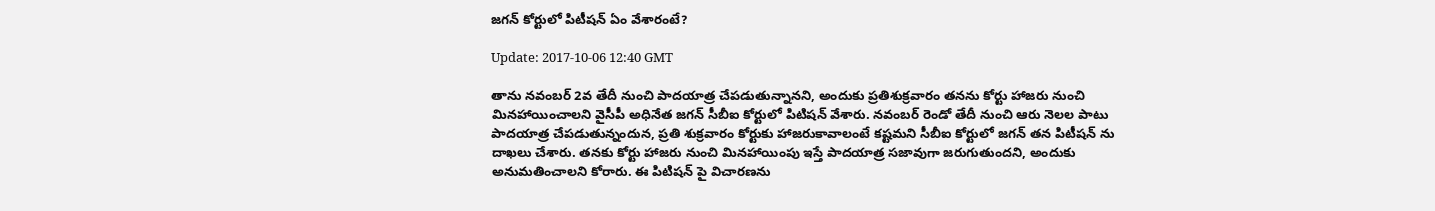జగన్ కోర్టులో పిటీషన్ ఏం వేశారంటే?

Update: 2017-10-06 12:40 GMT

తాను నవంబర్ 2వ తేదీ నుంచి పాదయాత్ర చేపడుతున్నానని, అందుకు ప్రతిశుక్రవారం తనను కోర్టు హాజరు నుంచి మినహాయించాలని వైసీపీ అధినేత జగన్ సీబీఐ కోర్టులో పిటిషన్ వేశారు. నవంబర్ రెండో తేదీ నుంచి ఆరు నెలల పాటు పాదయాత్ర చేపడుతున్నందున, ప్రతి శుక్రవారం కోర్టుకు హాజరుకావాలంటే కష్టమని సీబీఐ కోర్టులో జగన్ తన పిటీషన్ ను దాఖలు చేశారు. తనకు కోర్టు హాజరు నుంచి మినహాయింపు ఇస్తే పాదయాత్ర సజావుగా జరుగుతుందని, అందుకు అనుమతించాలని కోరారు. ఈ పిటిషన్ పై విచారణను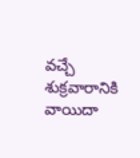వచ్చే శుక్రవారానికి వాయిదా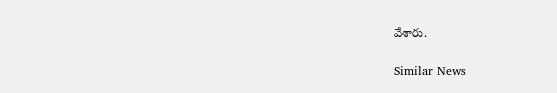వేశారు.

Similar News